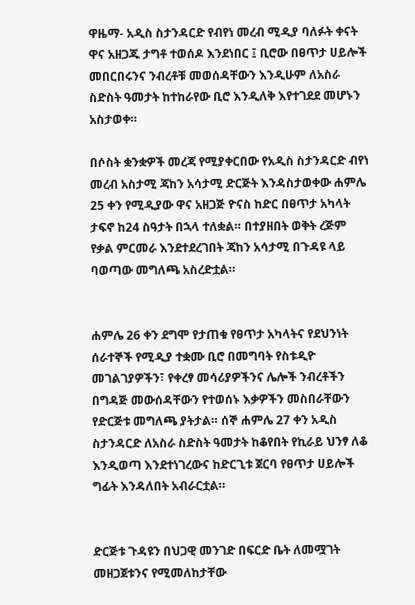ዋዜማ- አዲስ ስታንዳርድ የብየነ መረብ ሚዲያ ባለፉት ቀናት ዋና አዘጋጁ ታግቶ ተወሰዶ እንደነበር ፤ ቢሮው በፀጥታ ሀይሎች መበርበሩንና ንብረቶቹ መወሰዳቸውን እንዲሁም ለአስራ ስድስት ዓመታት ከተከራየው ቢሮ እንዲለቅ እየተገደደ መሆኑን አስታወቀ።

በሶስት ቋንቋዎች መረጃ የሚያቀርበው የአዲስ ስታንዳርድ ብየነ መረብ አስታሚ ጃከን አሳታሚ ድርጅት እንዳስታወቀው ሐምሌ 25 ቀን የሚዲያው ዋና አዘጋጅ ዮናስ ከድር በፀጥታ አካላት ታፍኖ ከ24 ስዓታት በኋላ ተለቋል። በተያዘበት ወቅት ረጅም የቃል ምርመራ እንደተደረገበት ጃከን አሳታሚ በጉዳዩ ላይ ባወጣው መግለጫ አስረድቷል።


ሐምሌ 26 ቀን ደግሞ የታጠቁ የፀጥታ አካላትና የደህንነት ሰራተኞች የሚዲያ ተቋሙ ቢሮ በመግባት የስቱዲዮ መገልገያዎችን፣ የቀረፃ መሳሪያዎችንና ሌሎች ንብረቶችን በግዳጅ መውሰዳቸውን የተወሰኑ እቃዎችን መስበራቸውን የድርጅቱ መግለጫ ያትታል። ሰኞ ሐምሌ 27 ቀን አዲስ ስታንዳርድ ለአስራ ስድስት ዓመታት ከቆየበት የኪራይ ህንፃ ለቆ እንዲወጣ እንደተነገረውና ከድርጊቱ ጀርባ የፀጥታ ሀይሎች ግፊት እንዳለበት አብራርቷል።


ድርጅቱ ጉዳዩን በህጋዊ መንገድ በፍርድ ቤት ለመሟገት መዘጋጀቱንና የሚመለከታቸው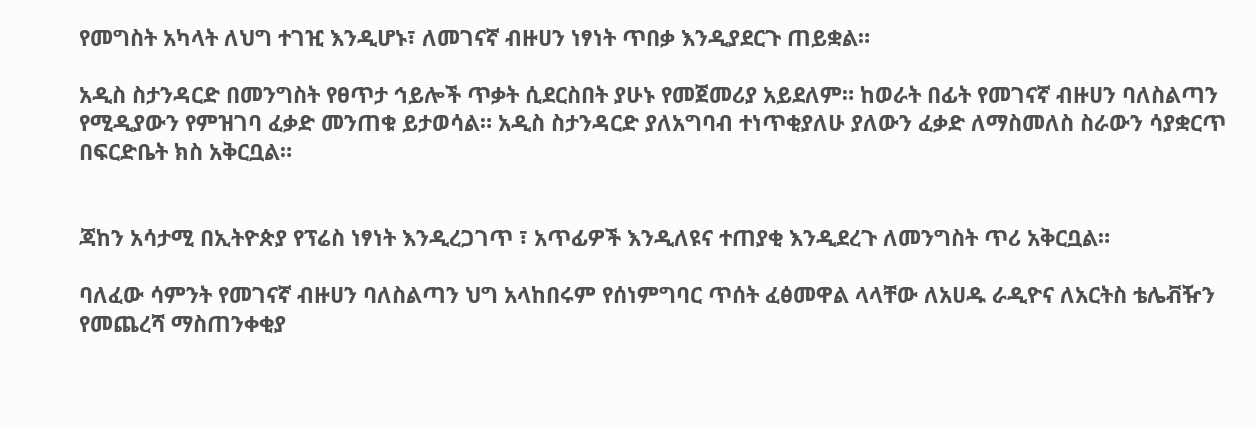የመግስት አካላት ለህግ ተገዢ እንዲሆኑ፣ ለመገናኛ ብዙሀን ነፃነት ጥበቃ እንዲያደርጉ ጠይቋል።

አዲስ ስታንዳርድ በመንግስት የፀጥታ ኅይሎች ጥቃት ሲደርስበት ያሁኑ የመጀመሪያ አይደለም። ከወራት በፊት የመገናኛ ብዙሀን ባለስልጣን የሚዲያውን የምዝገባ ፈቃድ መንጠቁ ይታወሳል። አዲስ ስታንዳርድ ያለአግባብ ተነጥቂያለሁ ያለውን ፈቃድ ለማስመለስ ስራውን ሳያቋርጥ በፍርድቤት ክስ አቅርቧል።


ጃከን አሳታሚ በኢትዮጵያ የፕሬስ ነፃነት እንዲረጋገጥ ፣ አጥፊዎች እንዲለዩና ተጠያቂ እንዲደረጉ ለመንግስት ጥሪ አቅርቧል።

ባለፈው ሳምንት የመገናኛ ብዙሀን ባለስልጣን ህግ አላከበሩም የሰነምግባር ጥሰት ፈፅመዋል ላላቸው ለአሀዱ ራዲዮና ለአርትስ ቴሌቭዥን የመጨረሻ ማስጠንቀቂያ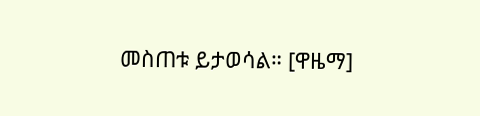መስጠቱ ይታወሳል። [ዋዜማ]